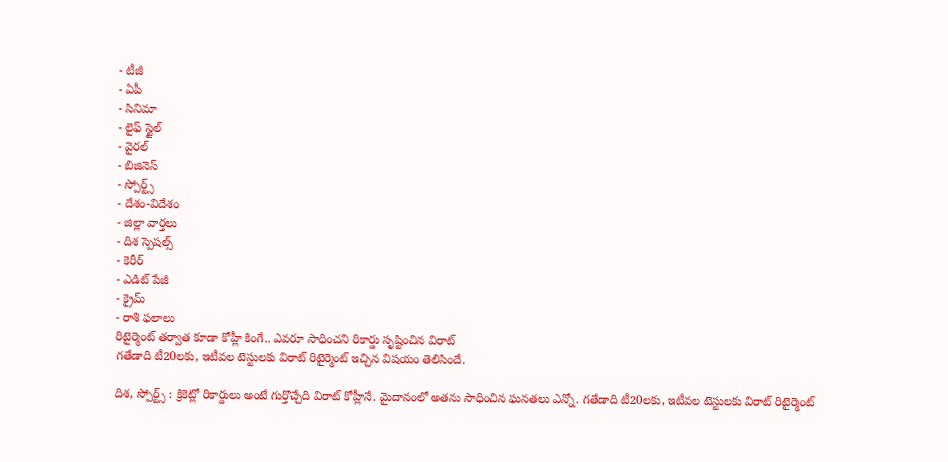- టీజీ
- ఏపీ
- సినిమా
- లైఫ్ స్టైల్
- వైరల్
- బిజినెస్
- స్పోర్ట్స్
- దేశం-విదేశం
- జిల్లా వార్తలు
- దిశ స్పెషల్స్
- కెరీర్
- ఎడిట్ పేజీ
- క్రైమ్
- రాశి ఫలాలు
రిటైర్మెంట్ తర్వాత కూడా కోహ్లీ కింగే.. ఎవరూ సాధించని రికార్డు సృష్టించిన విరాట్
గతేడాది టీ20లకు, ఇటీవల టెస్టులకు విరాట్ రిటైర్మెంట్ ఇచ్చిన విషయం తెలిసిందే.

దిశ, స్పోర్ట్స్ : క్రికెట్లో రికార్డులు అంటే గుర్తొచ్చేది విరాట్ కోహ్లీనే. మైదానంలో అతను సాధించిన ఘనతలు ఎన్నో. గతేడాది టీ20లకు, ఇటీవల టెస్టులకు విరాట్ రిటైర్మెంట్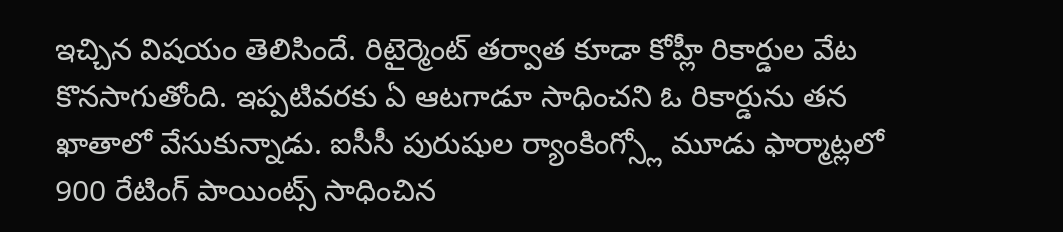ఇచ్చిన విషయం తెలిసిందే. రిటైర్మెంట్ తర్వాత కూడా కోహ్లీ రికార్డుల వేట కొనసాగుతోంది. ఇప్పటివరకు ఏ ఆటగాడూ సాధించని ఓ రికార్డును తన ఖాతాలో వేసుకున్నాడు. ఐసీసీ పురుషుల ర్యాంకింగ్స్లో మూడు ఫార్మాట్లలో 900 రేటింగ్ పాయింట్స్ సాధించిన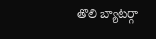తొలి బ్యాటర్గా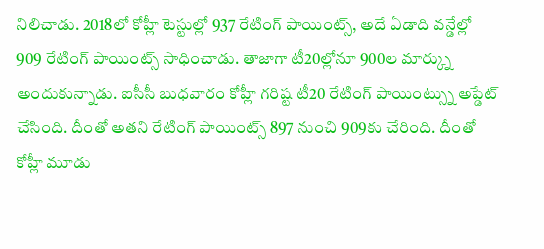నిలిచాడు. 2018లో కోహ్లీ టెస్టుల్లో 937 రేటింగ్ పాయింట్స్, అదే ఏడాది వన్డేల్లో 909 రేటింగ్ పాయింట్స్ సాధించాడు. తాజాగా టీ20ల్లోనూ 900ల మార్క్ను అందుకున్నాడు. ఐసీసీ బుధవారం కోహ్లీ గరిష్ట టీ20 రేటింగ్ పాయింట్స్ను అప్డేట్ చేసింది. దీంతో అతని రేటింగ్ పాయింట్స్ 897 నుంచి 909కు చేరింది. దీంతో కోహ్లీ మూడు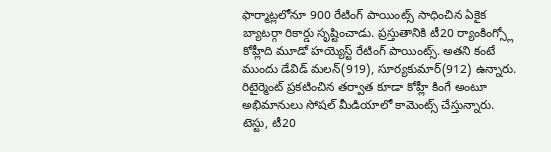ఫార్మాట్లలోనూ 900 రేటింగ్ పాయింట్స్ సాధించిన ఏకైక బ్యాటర్గా రికార్డు సృష్టించాడు. ప్రస్తుతానికి టీ20 ర్యాంకింగ్స్లో కోహ్లీది మూడో హయ్యెస్ట్ రేటింగ్ పాయింట్స్. అతని కంటే ముందు డేవిడ్ మలన్(919), సూర్యకుమార్(912) ఉన్నారు. రిటైర్మెంట్ ప్రకటించిన తర్వాత కూడా కోహ్లీ కింగే అంటూ అభిమానులు సోషల్ మీడియాలో కామెంట్స్ చేస్తున్నారు. టెస్టు, టీ20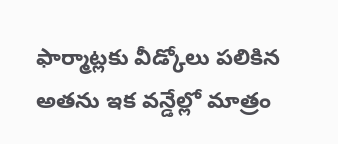ఫార్మాట్లకు వీడ్కోలు పలికిన అతను ఇక వన్డేల్లో మాత్రం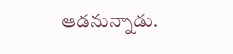ఆడనున్నాడు.